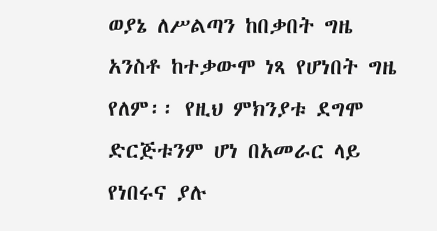ወያኔ ለሥልጣን ከበቃበት ግዜ አንስቶ ከተቃውሞ ነጻ የሆነበት ግዜ የለም፡፡ የዚህ ምክንያቱ ደግሞ ድርጅቱንም ሆነ በአመራር ላይ የነበሩና ያሉ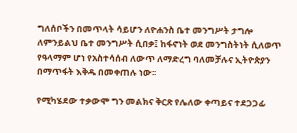ግለሰቦችን በመጥላት ሳይሆን ለዮሐንስ ቤተ መንግሥት ታግሎ ለምንይልህ ቤተ መንግሥት ሲበቃ፤ ከፋኖነት ወደ መንግስትነት ሲለወጥ የዓላማም ሆነ የአስተሳሰብ ለውጥ ለማድረግ ባለመቻሉና ኢትዮጵያን በማጥፋት እቅዱ በመቀጠሉ ነው፡፡

የሚካሄደው ተቃውሞ ግን መልክና ቅርጽ የሌለው ቀጣይና ተደጋጋፊ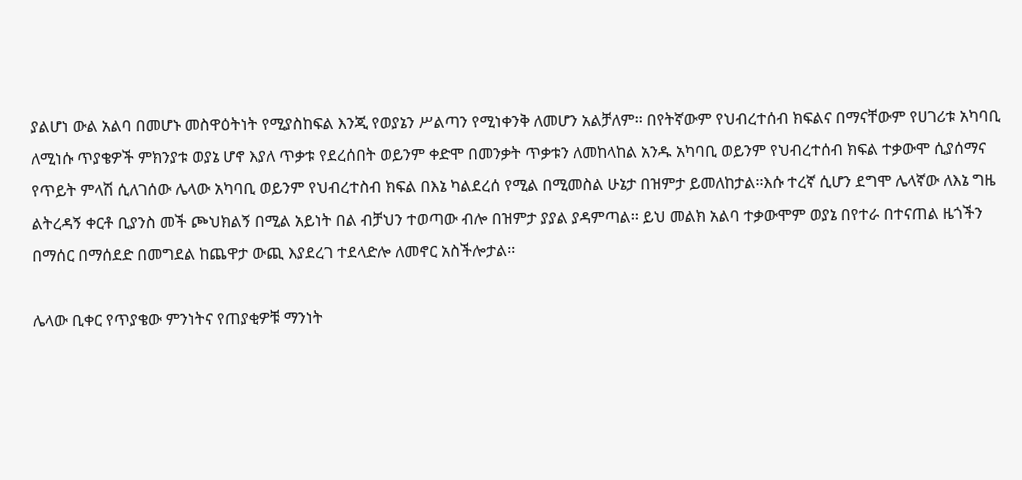ያልሆነ ውል አልባ በመሆኑ መስዋዕትነት የሚያስከፍል እንጂ የወያኔን ሥልጣን የሚነቀንቅ ለመሆን አልቻለም፡፡ በየትኛውም የህብረተሰብ ክፍልና በማናቸውም የሀገሪቱ አካባቢ ለሚነሱ ጥያቄዎች ምክንያቱ ወያኔ ሆኖ እያለ ጥቃቱ የደረሰበት ወይንም ቀድሞ በመንቃት ጥቃቱን ለመከላከል አንዱ አካባቢ ወይንም የህብረተሰብ ክፍል ተቃውሞ ሲያሰማና የጥይት ምላሽ ሲለገሰው ሌላው አካባቢ ወይንም የህብረተስብ ክፍል በእኔ ካልደረሰ የሚል በሚመስል ሁኔታ በዝምታ ይመለከታል፡፡እሱ ተረኛ ሲሆን ደግሞ ሌላኛው ለእኔ ግዜ ልትረዳኝ ቀርቶ ቢያንስ መች ጮህክልኝ በሚል አይነት በል ብቻህን ተወጣው ብሎ በዝምታ ያያል ያዳምጣል፡፡ ይህ መልክ አልባ ተቃውሞም ወያኔ በየተራ በተናጠል ዜጎችን በማሰር በማሰደድ በመግደል ከጨዋታ ውጪ እያደረገ ተደላድሎ ለመኖር አስችሎታል፡፡

ሌላው ቢቀር የጥያቄው ምንነትና የጠያቂዎቹ ማንነት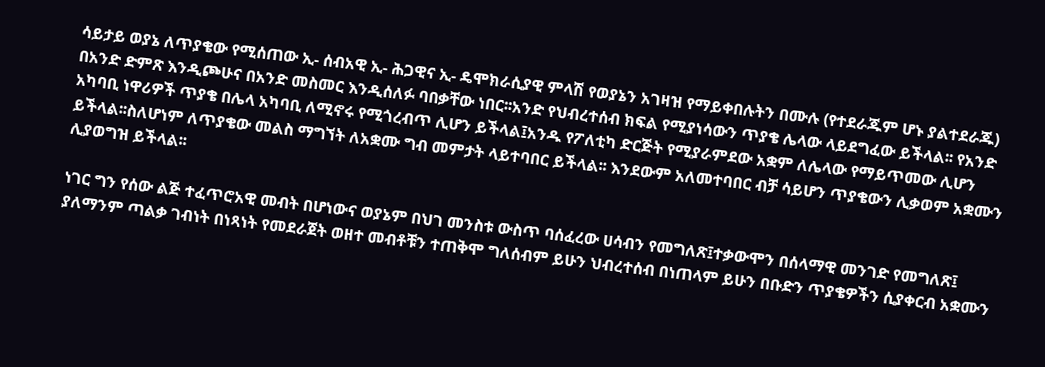ሳይታይ ወያኔ ለጥያቄው የሚሰጠው ኢ- ሰብአዊ ኢ- ሕጋዊና ኢ- ዴሞክራሲያዊ ምላሽ የወያኔን አገዛዝ የማይቀበሉትን በሙሉ (የተደራጁም ሆኑ ያልተደራጁ) በአንድ ድምጽ እንዲጮሁና በአንድ መስመር እንዲሰለፉ ባበቃቸው ነበር፡፡አንድ የህብረተሰብ ክፍል የሚያነሳውን ጥያቄ ሌላው ላይደግፈው ይችላል፡፡ የአንድ አካባቢ ነዋሪዎች ጥያቄ በሌላ አካባቢ ለሚኖሩ የሚጎረብጥ ሊሆን ይችላል፤አንዱ የፖለቲካ ድርጅት የሚያራምደው አቋም ለሌላው የማይጥመው ሊሆን ይችላል፡፡ስለሆነም ለጥያቄው መልስ ማግኘት ለአቋሙ ግብ መምታት ላይተባበር ይችላል፡፡ እንደውም አለመተባበር ብቻ ሳይሆን ጥያቄውን ሊቃወም አቋሙን ሊያወግዝ ይችላል፡፡

ነገር ግን የሰው ልጅ ተፈጥሮአዊ መብት በሆነውና ወያኔም በህገ መንስቱ ውስጥ ባሰፈረው ሀሳብን የመግለጽ፤ተቃውሞን በሰላማዊ መንገድ የመግለጽ፤ ያለማንም ጣልቃ ገብነት በነጻነት የመደራጀት ወዘተ መብቶቹን ተጠቅሞ ግለሰብም ይሁን ህብረተሰብ በነጠላም ይሁን በቡድን ጥያቄዎችን ሲያቀርብ አቋሙን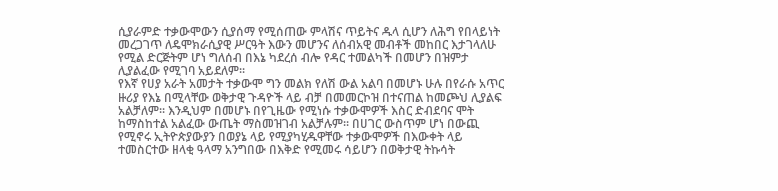ሲያራምድ ተቃውሞውን ሲያሰማ የሚሰጠው ምላሽና ጥይትና ዱላ ሲሆን ለሕግ የበላይነት መረጋገጥ ለዴሞክራሲያዊ ሥርዓት እውን መሆንና ለሰብአዊ መብቶች መከበር እታገላለሁ የሚል ድርጅትም ሆነ ግለሰብ በእኔ ካደረሰ ብሎ የዳር ተመልካች በመሆን በዝምታ ሊያልፈው የሚገባ አይደለም፡፡
የእኛ የሀያ አራት አመታት ተቃውሞ ግን መልክ የለሽ ውል አልባ በመሆኑ ሁሉ በየራሱ አጥር ዙሪያ የእኔ በሚላቸው ወቅታዊ ጉዳዮች ላይ ብቻ በመመርኮዝ በተናጠል ከመጮህ ሊያልፍ አልቻለም፡፡ እንዲህም በመሆኑ በየጊዜው የሚነሱ ተቃውሞዎች እስር ድብደባና ሞት ከማስከተል አልፈው ውጤት ማስመዝገብ አልቻሉም፡፡ በሀገር ውስጥም ሆነ በውጪ የሚኖሩ ኢትዮጵያውያን በወያኔ ላይ የሚያካሂዱዋቸው ተቃውሞዎች በእውቀት ላይ ተመስርተው ዘላቂ ዓላማ አንግበው በእቅድ የሚመሩ ሳይሆን በወቅታዊ ትኩሳት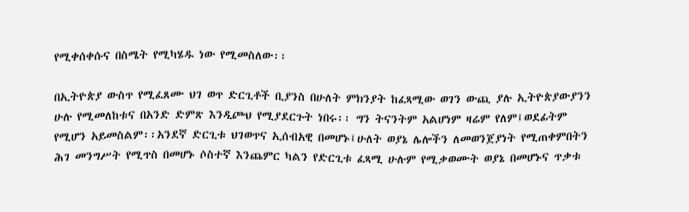የሚቀሰቀሱና በስሜት የሚካሄዱ ነው የሚመስለው፡፡

በኢትዮጵያ ውስጥ የሚፈጸሙ ህገ ወጥ ድርጊቶች ቢያንስ በሁለት ምክንያት ከፈጻሚው ወገን ውጪ ያሉ ኢትዮጵያውያንን ሁሉ የሚመለከቱና በአንድ ድምጽ እንዲጮህ የሚያደርጉት ነበሩ፡፡ ግን ትናንትም አልሆነም ዛሬም የለም፤ወደፊትም የሚሆን አይመስልም፡፡አንደኛ ድርጊቱ ህገወጥና ኢሰብአዊ በመሆኑ፤ሁለት ወያኔ ሌሎችን ለመወንጀያነት የሚጠቀምበትን ሕገ መንግሥት የሚጥስ በመሆኑ ሶስተኛ እንጨምር ካልን የድርጊቱ ፈጻሚ ሁሉም የሚቃወሙት ወያኔ በመሆኑና ጥቃቱ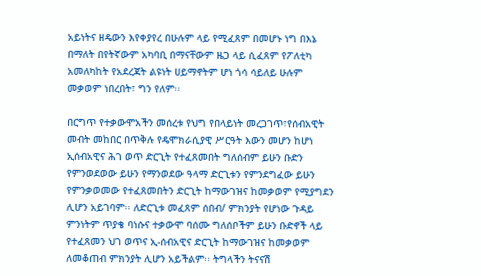አይነትና ዘዴውን እየቀያየረ በሁሉም ላይ የሚፈጸም በመሆኑ ነግ በእኔ በማለት በየትኛውም አካባቢ በማናቸውም ዜጋ ላይ ሲፈጸም የፖለቲካ አመለካከት የአደረጃት ልዩነት ሀይማኖትም ሆነ ጎሳ ሳይለይ ሁሉም መቃወም ነበረበት፣ ግን የለም፡፡

በርግጥ የተቃውሞአችን መሰረቱ የህግ የበላይነት መረጋገጥ፣የሰብአዊት መብት መከበር በጥቅሉ የዴሞክራሲያዊ ሥርዓት እውን መሆን ከሆነ ኢሰብአዊና ሕገ ወጥ ድርጊት የተፈጸመበት ግለሰብም ይሁን ቡድን የምንወደወው ይሁን የማንወደው ዓላማ ድርጊቱን የምንደግፈው ይሁን የምንቃወመው የተፈጸመበትን ድርጊት ከማውገዝና ከመቃወም የሚያግደን ሊሆን አይገባም፡፡ ለድርጊቱ መፈጸም ሰበብ/ ምክንያት የሆነው ጉዳይ ምንነትም ጥያቄ ባነሱና ተቃውሞ ባሰሙ ግለሰቦችም ይሁን ቡድኖች ላይ የተፈጸመን ህገ ወጥና ኢ-ሰብአዊና ድርጊት ከማውገዝና ከመቃወም ለመቆጠብ ምክንያት ሊሆን አይችልም፡፡ ትግላችን ትናናሽ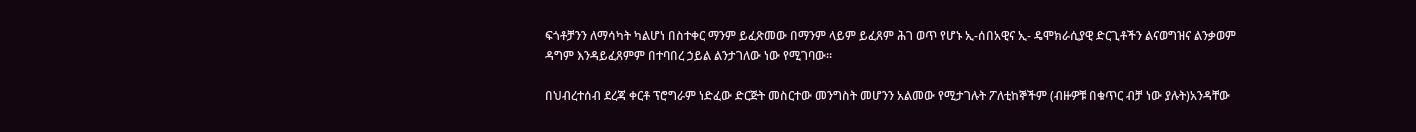ፍጎቶቻንን ለማሳካት ካልሆነ በስተቀር ማንም ይፈጽመው በማንም ላይም ይፈጸም ሕገ ወጥ የሆኑ ኢ-ሰበአዊና ኢ- ዴሞክራሲያዊ ድርጊቶችን ልናወግዝና ልንቃወም ዳግም እንዳይፈጸምም በተባበረ ኃይል ልንታገለው ነው የሚገባው፡፡

በህብረተሰብ ደረጃ ቀርቶ ፕሮግራም ነድፈው ድርጅት መስርተው መንግስት መሆንን አልመው የሚታገሉት ፖለቲከኞችም (ብዙዎቹ በቁጥር ብቻ ነው ያሉት)አንዳቸው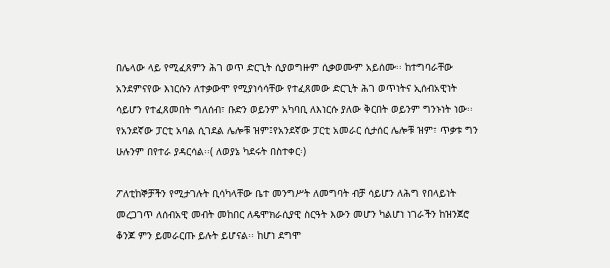በሌላው ላይ የሚፈጸምን ሕገ ወጥ ድርጊት ሲያወግዙም ሲቃወሙም አይሰሙ፡፡ ከተግባራቸው አንደምናየው እነርሱን ለተቃውሞ የሚያነሳሳቸው የተፈጸመው ድርጊት ሕገ ወጥነትና ኢሰብአዊነት ሳይሆን የተፈጸመበት ግለሰብ፣ ቡድን ወይንም አካባቢ ለእነርሱ ያለው ቅርበት ወይንም ግንኑነት ነው፡፡ የአንደኛው ፓርቲ አባል ሲገደል ሌሎቹ ዝም፤የአንደኛው ፓርቲ አመራር ሲታሰር ሌሎቹ ዝም፣ ጥቃቱ ግን ሁሉንም በየተራ ያዳርሳል፡፡( ለወያኔ ካደሩት በስተቀር፡)

ፖለቲከኞቻችን የሚታገሉት ቢሳካላቸው ቤተ መንግሥት ለመግባት ብቻ ሳይሆን ለሕግ የበላይነት መረጋገጥ ለሰብአዊ መብት መከበር ለዴሞክራሲያዊ ስርዓት እውን መሆን ካልሆነ ነገራችን ከዝንጀሮ ቆንጆ ምን ይመራርጡ ይሉት ይሆናል፡፡ ከሆነ ደግሞ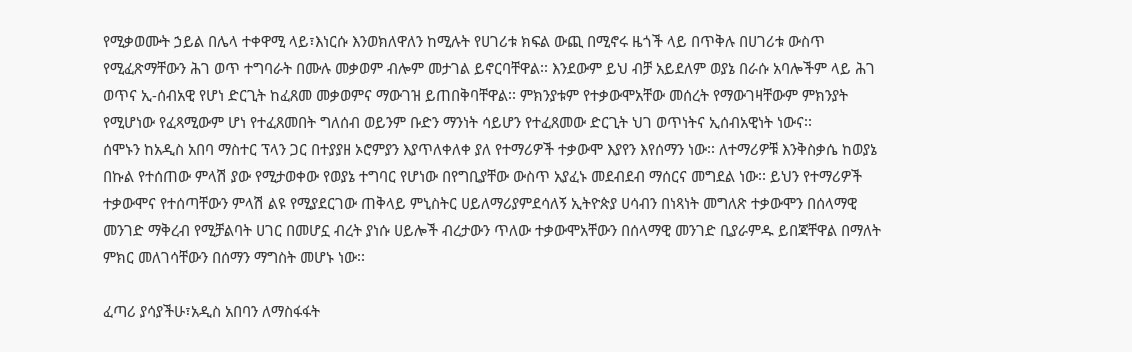የሚቃወሙት ኃይል በሌላ ተቀዋሚ ላይ፣እነርሱ እንወክለዋለን ከሚሉት የሀገሪቱ ክፍል ውጪ በሚኖሩ ዜጎች ላይ በጥቅሉ በሀገሪቱ ውስጥ የሚፈጽማቸውን ሕገ ወጥ ተግባራት በሙሉ መቃወም ብሎም መታገል ይኖርባቸዋል፡፡ እንደውም ይህ ብቻ አይደለም ወያኔ በራሱ አባሎችም ላይ ሕገ ወጥና ኢ-ሰብአዊ የሆነ ድርጊት ከፈጸመ መቃወምና ማውገዝ ይጠበቅባቸዋል፡፡ ምክንያቱም የተቃውሞአቸው መሰረት የማውገዛቸውም ምክንያት የሚሆነው የፈጻሚውም ሆነ የተፈጸመበት ግለሰብ ወይንም ቡድን ማንነት ሳይሆን የተፈጸመው ድርጊት ህገ ወጥነትና ኢሰብአዊነት ነውና፡፡
ሰሞኑን ከአዲስ አበባ ማስተር ፕላን ጋር በተያያዘ ኦሮምያን እያጥለቀለቀ ያለ የተማሪዎች ተቃውሞ እያየን እየሰማን ነው፡፡ ለተማሪዎቹ እንቅስቃሴ ከወያኔ በኩል የተሰጠው ምላሽ ያው የሚታወቀው የወያኔ ተግባር የሆነው በየግቢያቸው ውስጥ አያፈኑ መደብደብ ማሰርና መግደል ነው፡፡ ይህን የተማሪዎች ተቃውሞና የተሰጣቸውን ምላሽ ልዩ የሚያደርገው ጠቅላይ ምኒስትር ሀይለማሪያምደሳለኝ ኢትዮጵያ ሀሳብን በነጻነት መግለጽ ተቃውሞን በሰላማዊ መንገድ ማቅረብ የሚቻልባት ሀገር በመሆኗ ብረት ያነሱ ሀይሎች ብረታውን ጥለው ተቃውሞአቸውን በሰላማዊ መንገድ ቢያራምዱ ይበጃቸዋል በማለት ምክር መለገሳቸውን በሰማን ማግስት መሆኑ ነው፡፡

ፈጣሪ ያሳያችሁ፣አዲስ አበባን ለማስፋፋት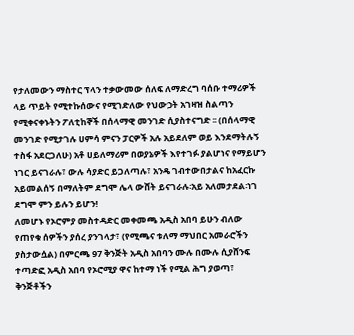የታለመውን ማስተር ፕላን ተቃውመው ሰለፍ ለማድረግ ባሰቡ ተማሪዎች ላይ ጥይት የሚተኩሰውና የሚገድለው የህውኃት አገዛዝ ስልጣን የሚቀናቀኑትን ፖለቲከኞች በሰላማዊ መንገድ ሲያስተናግድ ፡፡ (በሰላማዊ መንገድ የሚታገሉ ሀምሳ ምናን ፓርዎች አሉ አይደለም ወይ እንደማትሉኝ ተስፋ አደርጋለሁ) አቶ ሀይለማሪም በወያኔዎች እየተገፉ ያልሆነና የማይሆን ነገር ይናገራሉ፣ ውሉ ሳያድር ይጋለጣሉ፣ አንዴ ገብተውበታልና ከአፈርኩ አይመልሰኝ በማለትም ደግሞ ሌላ ውሸት ይናገራሉ፡አይ አለመታደል፡ነገ ደግሞ ምን ይሉን ይሆን!
ለመሆኑ የኦሮምያ መስተዳድር መቀመጫ አዲስ አበባ ይሁን ብለው የጠየቁ ሰዎችን ያሰረ ያንገላታ፣ (የሚጫና ቱለማ ማህበር አመራሮችን ያስታውሷል) በምርጫ 97 ቅንጅት አዲስ አበባን ሙሉ በሙሉ ሲያሸንፍ ተጣድፎ አዲስ አበባ የኦሮሚያ ዋና ከተማ ነች የሚል ሕግ ያወጣ፣ ቅንጅቶችን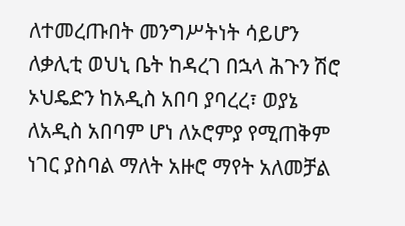ለተመረጡበት መንግሥትነት ሳይሆን ለቃሊቲ ወህኒ ቤት ከዳረገ በኋላ ሕጉን ሽሮ ኦህዴድን ከአዲስ አበባ ያባረረ፣ ወያኔ ለአዲስ አበባም ሆነ ለኦሮምያ የሚጠቅም ነገር ያስባል ማለት አዙሮ ማየት አለመቻል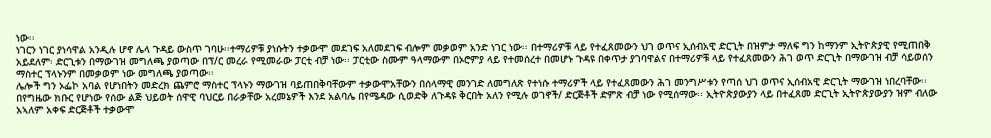ነው፡፡
ነገርን ነገር ያነሳዋል አንዲሉ ሆኖ ሌላ ጉዳይ ውስጥ ገባሁ፡፡ተማሪዎቹ ያነሱትን ተቃውሞ መደገፍ አለመደገፍ ብሎም መቃወም አንድ ነገር ነው፡፡ በተማሪዎቹ ላይ የተፈጸመውን ህገ ወጥና ኢሰብአዊ ድርጊት በዝምታ ማለፍ ግን ከማንም ኢትዮጵያዊ የሚጠበቅ አይደለም፡ ድርጊቱን በማውገዝ መግለጫ ያወጣው በፕ/ር መረራ የሚመራው ፓርቲ ብቻ ነው፡፡ ፓርቲው ስሙም ዓላማውም በኦሮምያ ላይ የተመሰረተ በመሆኑ ጉዳዩ በቀጥታ ያገባዋልና በተማሪዎቹ ላይ የተፈጸመውን ሕገ ወጥ ድርጊት በማውገዝ ብቻ ሳይወሰን ማስተር ፕላኑንም በመቃወም ነው መግለጫ ያወጣው፡፡
ሌሎች ግን ኦፌኮ አባል የሆነበትን መድረክ ጨምሮ ማስተር ፕላኑን ማውገዝ ባይጠበቅባቸውም ተቃውሞአቸውን በሰላማዊ መንገድ ለመግለጽ የተነሱ ተማሪዎች ላይ የተፈጸመውን ሕገ መንግሥቱን የጣሰ ህገ ወጥና ኢሰብአዊ ድርጊት ማውገዝ ነበረባቸው፡፡ በየግዜው ክቡር የሆነው የሰው ልጅ ህይወት ሰዋዊ ባህርይ በራቃቸው አረመኔዎች እንደ አልባሌ በየሜዳው ሲወድቅ ለጉዳዩ ቅርበት አለን የሚሉ ወገኖች/ ድርጅቶች ድምጽ ብቻ ነው የሚሰማው፡፡ ኢትዮጵያውያን ላይ በተፈጸመ ድርጊት ኢትዮጵያውያን ዝም ብለው አኣለም አቀፍ ድርጅቶች ተቃውሞ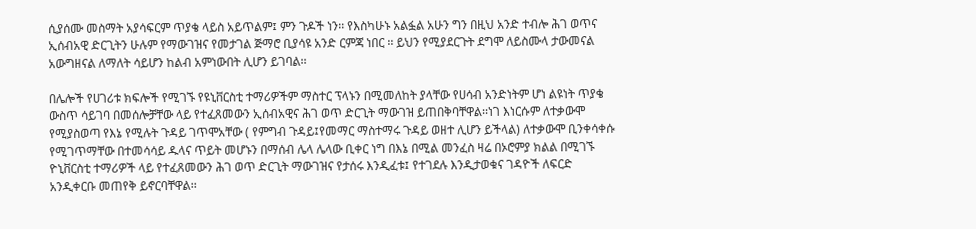ሲያሰሙ መስማት አያሳፍርም ጥያቄ ላይስ አይጥልም፤ ምን ጉዶች ነን፡፡ የእስካሁኑ አልፏል አሁን ግን በዚህ አንድ ተብሎ ሕገ ወጥና ኢሰብአዊ ድርጊትን ሁሉም የማውገዝና የመታገል ጅማሮ ቢያሳዩ አንድ ርምጃ ነበር ፡፡ ይህን የሚያደርጉት ደግሞ ለይስሙላ ታውመናል አውግዘናል ለማለት ሳይሆን ከልብ አምነውበት ሊሆን ይገባል፡፡

በሌሎች የሀገሪቱ ክፍሎች የሚገኙ የዩኒቨርስቲ ተማሪዎችም ማስተር ፕላኑን በሚመለከት ያላቸው የሀሳብ አንድነትም ሆነ ልዩነት ጥያቄ ውስጥ ሳይገባ በመሰሎቻቸው ላይ የተፈጸመውን ኢሰብአዊና ሕገ ወጥ ድርጊት ማውገዝ ይጠበቅባቸዋል፡፡ነገ እነርሱም ለተቃውሞ የሚያስወጣ የእኔ የሚሉት ጉዳይ ገጥሞአቸው ( የምግብ ጉዳይ፤የመማር ማስተማሩ ጉዳይ ወዘተ ሊሆን ይችላል) ለተቃውሞ ቢንቀሳቀሱ የሚገጥማቸው በተመሳሳይ ዱላና ጥይት መሆኑን በማሰብ ሌላ ሌላው ቢቀር ነግ በእኔ በሚል መንፈስ ዛሬ በኦሮምያ ክልል በሚገኙ ዮኒቨርስቲ ተማሪዎች ላይ የተፈጸመውን ሕገ ወጥ ድርጊት ማውገዝና የታሰሩ እንዲፈቱ፤ የተገደሉ እንዲታወቁና ገዳዮች ለፍርድ አንዲቀርቡ መጠየቅ ይኖርባቸዋል፡፡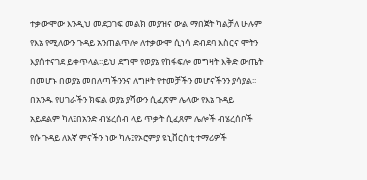ተቃውሞው እንዲህ መደጋገፍ መልክ መያዝና ውል ማበጀት ካልቻለ ሁሉም የእኔ የሚለውን ጉዳይ አንጠልጥሎ ለተቃውሞ ሲነሳ ድብደባ እስርና ሞትን እያሰተናገደ ይቀጥላል፡፡ይህ ደግሞ የወያኔ የከፋፍሎ መግዛት እቅድ ውጤት በመሆኑ በወያኔ መበለጣችንንና ለግዞት የተመቻችን መሆናችንን ያሳያል፡፡ በአንዱ የሀገራችን ክፍል ወያኔ ያሻውን ሲፈጽም ሌላው የእኔ ጉዳይ አይደልም ካለ፤በአንድ ብሄረሰብ ላይ ጥቃት ሲፈጸም ሌሎች ብሄረሰቦች የሱ ጉዳይ ለእኛ ምናችን ነው ካሉ፤የኦሮምያ ዩኒቨርስቲ ተማሪዎች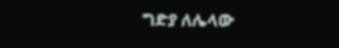ግድያ ለሌላው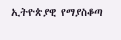ኢትዮጵያዊ የማያስቆጣ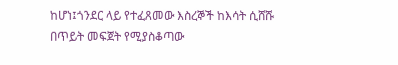ከሆነ፤ጎንደር ላይ የተፈጸመው እስረኞች ከእሳት ሲሸሹ በጥይት መፍጀት የሚያስቆጣው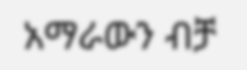አማራውን ብቻ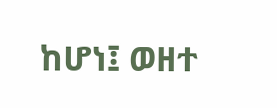ከሆነ፤ ወዘተ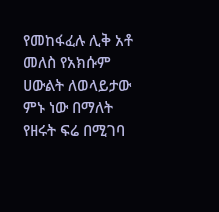የመከፋፈሉ ሊቅ አቶ መለስ የአክሱም ሀውልት ለወላይታው ምኑ ነው በማለት የዘሩት ፍሬ በሚገባ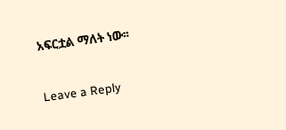አፍርቷል ማለት ነው፡፡

Leave a Reply